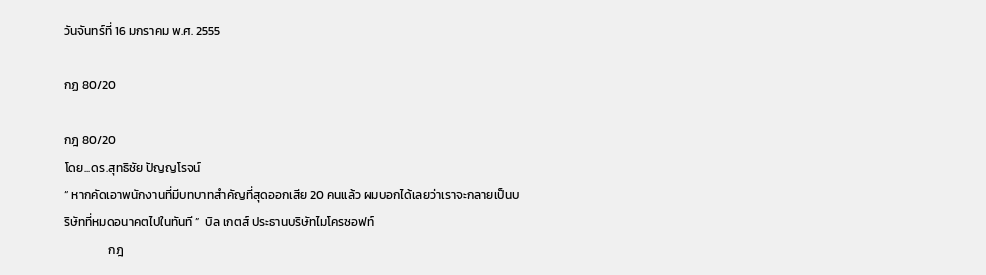วันจันทร์ที่ 16 มกราคม พ.ศ. 2555

กฏ 80/20

กฎ 80/20
โดย...ดร.สุทธิชัย ปัญญโรจน์
“ หากคัดเอาพนักงานที่มีบทบาทสำคัญที่สุดออกเสีย 20 คนแล้ว ผมบอกได้เลยว่าเราจะกลายเป็นบริษัทที่หมดอนาคตไปในทันที ”  บิล เกตส์ ประธานบริษัทไมโครซอฟท์
                กฎ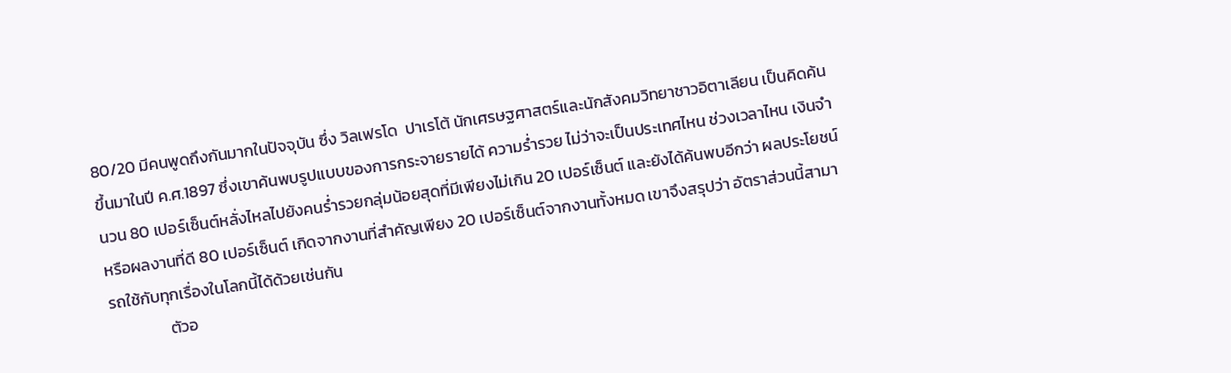80/20 มีคนพูดถึงกันมากในปัจจุบัน ซึ่ง วิลเฟรโด  ปาเรโต้ นักเศรษฐศาสตร์และนักสังคมวิทยาชาวอิตาเลียน เป็นคิดค้นขึ้นมาในปี ค.ศ.1897 ซึ่งเขาค้นพบรูปแบบของการกระจายรายได้ ความร่ำรวย ไม่ว่าจะเป็นประเทศไหน ช่วงเวลาไหน เงินจำนวน 80 เปอร์เซ็นต์หลั่งไหลไปยังคนร่ำรวยกลุ่มน้อยสุดที่มีเพียงไม่เกิน 20 เปอร์เซ็นต์ และยังได้ค้นพบอีกว่า ผลประโยชน์หรือผลงานที่ดี 80 เปอร์เซ็นต์ เกิดจากงานที่สำคัญเพียง 20 เปอร์เซ็นต์จากงานทั้งหมด เขาจึงสรุปว่า อัตราส่วนนี้สามารถใช้กับทุกเรื่องในโลกนี้ได้ด้วยเช่นกัน
                ตัวอ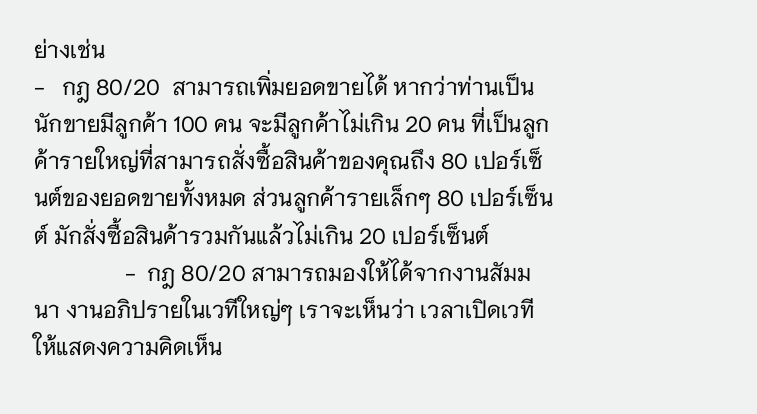ย่างเช่น
-   กฎ 80/20  สามารถเพิ่มยอดขายได้ หากว่าท่านเป็นนักขายมีลูกค้า 100 คน จะมีลูกค้าไม่เกิน 20 คน ที่เป็นลูกค้ารายใหญ่ที่สามารถสั่งซื้อสินค้าของคุณถึง 80 เปอร์เซ็นต์ของยอดขายทั้งหมด ส่วนลูกค้ารายเล็กๆ 80 เปอร์เซ็นต์ มักสั่งซื้อสินค้ารวมกันแล้วไม่เกิน 20 เปอร์เซ็นต์
                -  กฎ 80/20 สามารถมองให้ได้จากงานสัมมนา งานอภิปรายในเวทีใหญ่ๆ เราจะเห็นว่า เวลาเปิดเวทีให้แสดงความคิดเห็น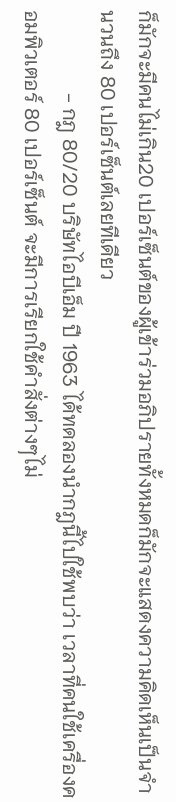ก็มักจะมีคนไม่เกิน20 เปอร์เซ็นต์ของผู้เข้าร่วมอภิปรายทั้งหมดก็มักจะแสดงความคิดเห็นเป็นจำนวนถึง 80 เปอร์เซ็นต์เลยทีเดียว
                - กฎ 80/20 บริษัทไอบีเอ็ม ปี 1963 ได้ทดลองนำกฎนี้ไปใช้พบว่า เวลาที่คนใช้เครื่องคอมพิวเตอร์ 80 เปอร์เซ็นต์ จะมีการเรียกใช้คำสั่งต่างๆไม่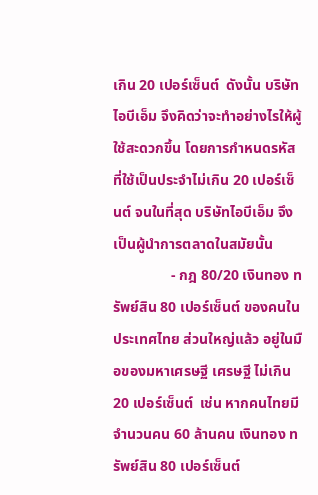เกิน 20 เปอร์เซ็นต์  ดังนั้น บริษัทไอบีเอ็ม จึงคิดว่าจะทำอย่างไรให้ผู้ใช้สะดวกขึ้น โดยการกำหนดรหัสที่ใช้เป็นประจำไม่เกิน 20 เปอร์เซ็นต์ จนในที่สุด บริษัทไอบีเอ็ม จึงเป็นผู้นำการตลาดในสมัยนั้น
                - กฎ 80/20 เงินทอง ทรัพย์สิน 80 เปอร์เซ็นต์ ของคนในประเทศไทย ส่วนใหญ่แล้ว อยู่ในมือของมหาเศรษฐี เศรษฐี ไม่เกิน 20 เปอร์เซ็นต์  เช่น หากคนไทยมีจำนวนคน 60 ล้านคน เงินทอง ทรัพย์สิน 80 เปอร์เซ็นต์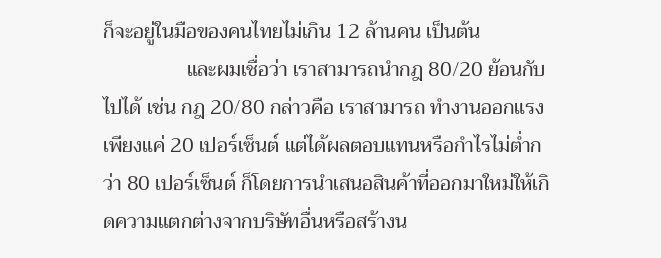ก็จะอยู่ในมือของคนไทยไม่เกิน 12 ล้านคน เป็นต้น
                และผมเชื่อว่า เราสามารถนำกฎ 80/20 ย้อนกับไปได้ เช่น กฎ 20/80 กล่าวคือ เราสามารถ ทำงานออกแรงเพียงแค่ 20 เปอร์เซ็นต์ แต่ได้ผลตอบแทนหรือกำไรไม่ต่ำกว่า 80 เปอร์เซ็นต์ ก็โดยการนำเสนอสินค้าที่ออกมาใหม่ให้เกิดความแตกต่างจากบริษัทอื่นหรือสร้างน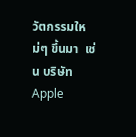วัตกรรมใหม่ๆ ขึ้นมา  เช่น บริษัท Apple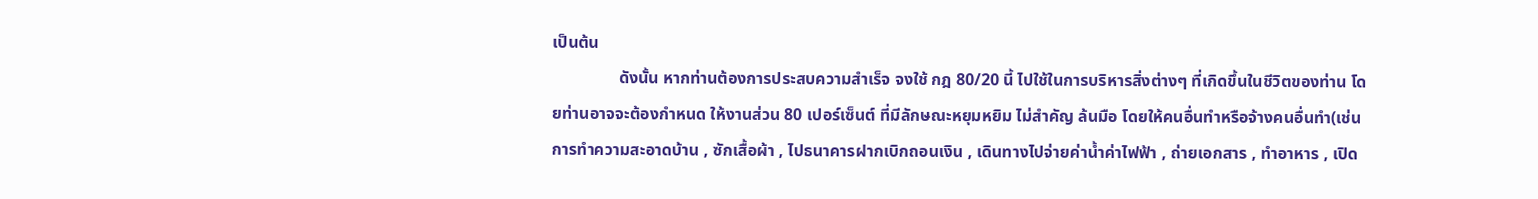เป็นต้น
                ดังนั้น หากท่านต้องการประสบความสำเร็จ จงใช้ กฎ 80/20 นี้ ไปใช้ในการบริหารสิ่งต่างๆ ที่เกิดขึ้นในชีวิตของท่าน โดยท่านอาจจะต้องกำหนด ให้งานส่วน 80 เปอร์เซ็นต์ ที่มีลักษณะหยุมหยิม ไม่สำคัญ ล้นมือ โดยให้คนอื่นทำหรือจ้างคนอื่นทำ(เช่น การทำความสะอาดบ้าน , ซักเสื้อผ้า , ไปธนาคารฝากเบิกถอนเงิน , เดินทางไปจ่ายค่าน้ำค่าไฟฟ้า , ถ่ายเอกสาร , ทำอาหาร , เปิด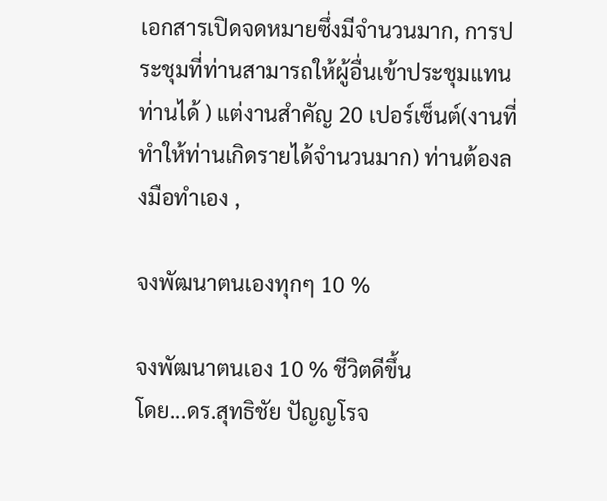เอกสารเปิดจดหมายซึ่งมีจำนวนมาก, การประชุมที่ท่านสามารถให้ผู้อื่นเข้าประชุมแทนท่านได้ ) แต่งานสำคัญ 20 เปอร์เซ็นต์(งานที่ทำให้ท่านเกิดรายได้จำนวนมาก) ท่านต้องลงมือทำเอง ,

จงพัฒนาตนเองทุกๆ 10 %

จงพัฒนาตนเอง 10 % ชีวิตดีขึ้น
โดย...ดร.สุทธิชัย ปัญญโรจ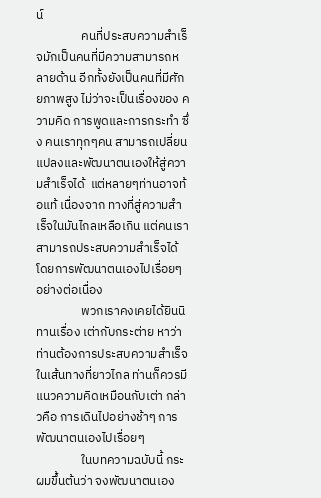น์
                คนที่ประสบความสำเร็จมักเป็นคนที่มีความสามารถหลายด้าน อีกทั้งยังเป็นคนที่มีศักยภาพสูง ไม่ว่าจะเป็นเรื่องของ ความคิด การพูดและการกระทำ ซึ่ง คนเราทุกๆคน สามารถเปลี่ยนแปลงและพัฒนาตนเองให้สู่ความสำเร็จได้  แต่หลายๆท่านอาจท้อแท้ เนื่องจาก ทางที่สู่ความสำเร็จในมันไกลเหลือเกิน แต่คนเราสามารถประสบความสำเร็จได้โดยการพัฒนาตนเองไปเรื่อยๆ อย่างต่อเนื่อง
                พวกเราคงเคยได้ยินนิทานเรื่อง เต่ากับกระต่าย หาว่าท่านต้องการประสบความสำเร็จในเส้นทางที่ยาวไกล ท่านก็ควรมีแนวความคิดเหมือนกับเต่า กล่าวคือ การเดินไปอย่างช้าๆ การพัฒนาตนเองไปเรื่อยๆ
                ในบทความฉบับนี้ กระผมขึ้นต้นว่า จงพัฒนาตนเอง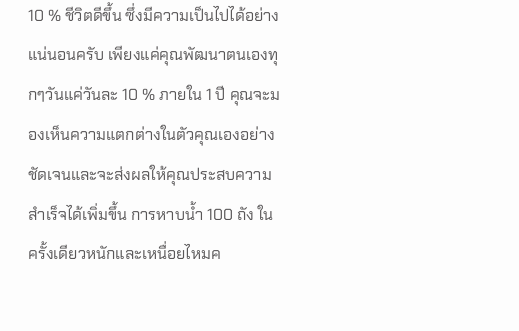10 % ชีวิตดีขึ้น ซึ่งมีความเป็นไปได้อย่างแน่นอนครับ เพียงแค่คุณพัฒนาตนเองทุกๆวันแค่วันละ 10 % ภายใน 1 ปี คุณจะมองเห็นความแตกต่างในตัวคุณเองอย่างชัดเจนและจะส่งผลให้คุณประสบความสำเร็จได้เพิ่มขึ้น การหาบน้ำ 100 ถัง ในครั้งเดียวหนักและเหนื่อยไหมค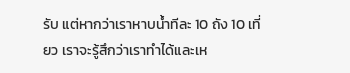รับ แต่หากว่าเราหาบน้ำทีละ 10 ถัง 10 เที่ยว เราจะรู้สึกว่าเราทำได้และเห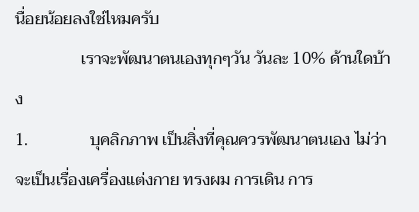นื่อยน้อยลงใช่ไหมครับ
                เราจะพัฒนาตนเองทุกๆวัน วันละ 10% ด้านใดบ้าง
1.               บุคลิกภาพ เป็นสิ่งที่คุณควรพัฒนาตนเอง ไม่ว่าจะเป็นเรื่องเครื่องแต่งกาย ทรงผม การเดิน การ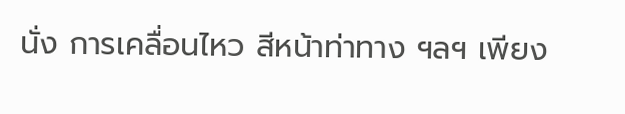นั่ง การเคลื่อนไหว สีหน้าท่าทาง ฯลฯ เพียง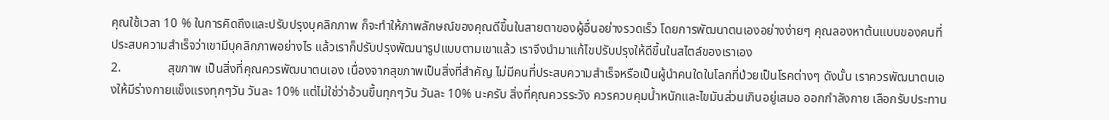คุณใช้เวลา 10 % ในการคิดถึงและปรับปรุงบุคลิกภาพ ก็จะทำให้ภาพลักษณ์ของคุณดีขึ้นในสายตาของผู้อื่นอย่างรวดเร็ว โดยการพัฒนาตนเองอย่างง่ายๆ คุณลองหาต้นแบบของคนที่ประสบความสำเร็จว่าเขามีบุคลิกภาพอย่างไร แล้วเราก็ปรับปรุงพัฒนารูปแบบตามเขาแล้ว เราจึงนำมาแก้ไขปรับปรุงให้ดีขึ้นในสไตล์ของเราเอง
2.               สุขภาพ เป็นสิ่งที่คุณควรพัฒนาตนเอง เนื่องจากสุขภาพเป็นสิ่งที่สำคัญ ไม่มีคนที่ประสบความสำเร็จหรือเป็นผู้นำคนใดในโลกที่ป่วยเป็นโรคต่างๆ ดังนั้น เราควรพัฒนาตนเองให้มีร่างกายแข็งแรงทุกๆวัน วันละ 10% แต่ไม่ใช่ว่าอ้วนขึ้นทุกๆวัน วันละ 10% นะครับ สิ่งที่คุณควรระวัง ควรควบคุมน้ำหนักและไขมันส่วนเกินอยู่เสมอ ออกกำลังกาย เลือกรับประทาน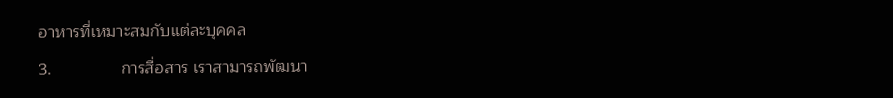อาหารที่เหมาะสมกับแต่ละบุคคล
3.               การสื่อสาร เราสามารถพัฒนา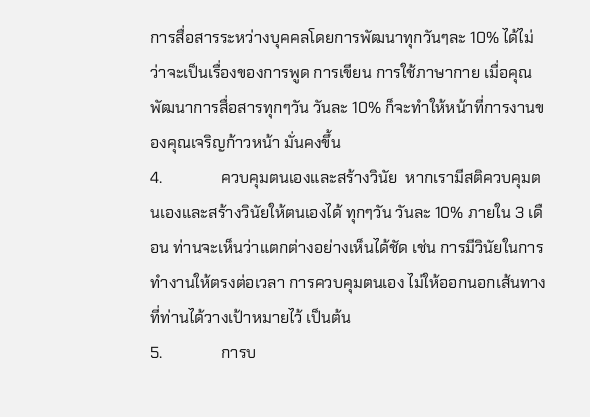การสื่อสารระหว่างบุคคลโดยการพัฒนาทุกวันๆละ 10% ได้ไม่ว่าจะเป็นเรื่องของการพูด การเขียน การใช้ภาษากาย เมื่อคุณพัฒนาการสื่อสารทุกๆวัน วันละ 10% ก็จะทำให้หน้าที่การงานของคุณเจริญก้าวหน้า มั่นคงขึ้น
4.               ควบคุมตนเองและสร้างวินัย  หากเรามีสติควบคุมตนเองและสร้างวินัยให้ตนเองได้ ทุกๆวัน วันละ 10% ภายใน 3 เดือน ท่านจะเห็นว่าแตกต่างอย่างเห็นได้ชัด เช่น การมีวินัยในการทำงานให้ตรงต่อเวลา การควบคุมตนเอง ไม่ให้ออกนอกเส้นทางที่ท่านได้วางเป้าหมายไว้ เป็นต้น
5.               การบ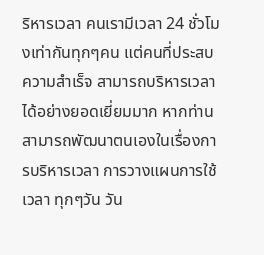ริหารเวลา คนเรามีเวลา 24 ชั่วโมงเท่ากันทุกๆคน แต่คนที่ประสบความสำเร็จ สามารถบริหารเวลาได้อย่างยอดเยี่ยมมาก หากท่านสามารถพัฒนาตนเองในเรื่องการบริหารเวลา การวางแผนการใช้เวลา ทุกๆวัน วัน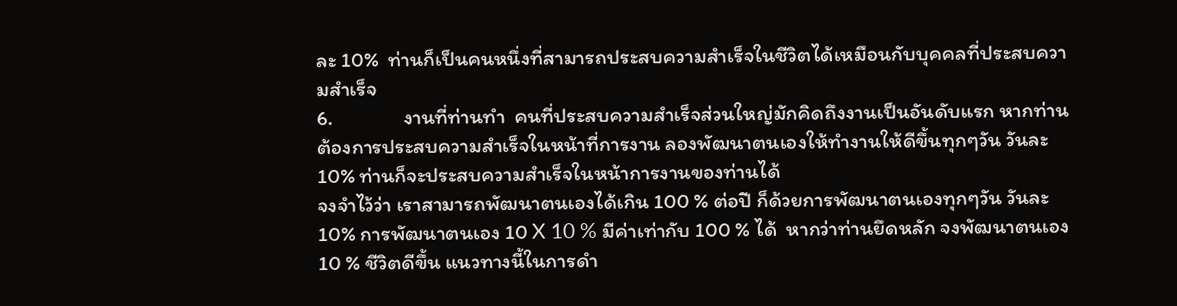ละ 10%  ท่านก็เป็นคนหนึ่งที่สามารถประสบความสำเร็จในชีวิตได้เหมือนกับบุคคลที่ประสบความสำเร็จ
6.               งานที่ท่านทำ  คนที่ประสบความสำเร็จส่วนใหญ่มักคิดถึงงานเป็นอันดับแรก หากท่านต้องการประสบความสำเร็จในหน้าที่การงาน ลองพัฒนาตนเองให้ทำงานให้ดีขึ้นทุกๆวัน วันละ 10% ท่านก็จะประสบความสำเร็จในหน้าการงานของท่านได้
จงจำไว้ว่า เราสามารถพัฒนาตนเองได้เกิน 100 % ต่อปี ก็ด้วยการพัฒนาตนเองทุกๆวัน วันละ 10% การพัฒนาตนเอง 10 X 10 % มีค่าเท่ากับ 100 % ได้  หากว่าท่านยึดหลัก จงพัฒนาตนเอง 10 % ชีวิตดีขึ้น แนวทางนี้ในการดำ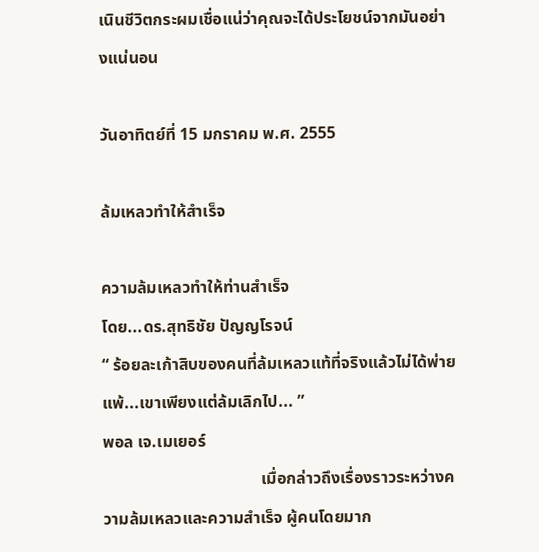เนินชีวิตกระผมเชื่อแน่ว่าคุณจะได้ประโยชน์จากมันอย่างแน่นอน

วันอาทิตย์ที่ 15 มกราคม พ.ศ. 2555

ล้มเหลวทำให้สำเร็จ

ความล้มเหลวทำให้ท่านสำเร็จ
โดย...ดร.สุทธิชัย ปัญญโรจน์
“ ร้อยละเก้าสิบของคนที่ล้มเหลวแท้ที่จริงแล้วไม่ได้พ่ายแพ้...เขาเพียงแต่ล้มเลิกไป... ”
พอล เจ.เมเยอร์
                                      เมื่อกล่าวถึงเรื่องราวระหว่างความล้มเหลวและความสำเร็จ ผู้คนโดยมาก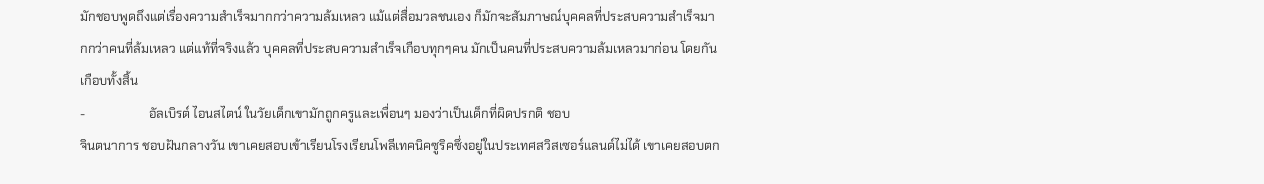มักชอบพูดถึงแต่เรื่องความสำเร็จมากกว่าความล้มเหลว แม้แต่สื่อมวลชนเอง ก็มักจะสัมภาษณ์บุคคลที่ประสบความสำเร็จมากกว่าคนที่ล้มเหลว แต่แท้ที่จริงแล้ว บุคคลที่ประสบความสำเร็จเกือบทุกๆคน มักเป็นคนที่ประสบความล้มเหลวมาก่อน โดยกันเกือบทั้งสิ้น
-                    อัลเบิรต์ ไอนสไตน์ ในวัยเด็กเขามักถูกครูและเพื่อนๆ มองว่าเป็นเด็กที่ผิดปรกติ ชอบ
จินตนาการ ชอบฝันกลางวัน เขาเคยสอบเข้าเรียนโรงเรียนโพลีเทคนิคซูริคซึ่งอยู่ในประเทศสวิสเซอร์แลนด์ไม่ได้ เขาเคยสอบตก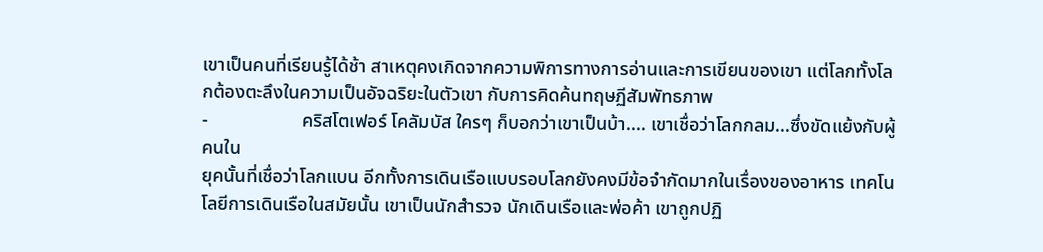เขาเป็นคนที่เรียนรู้ได้ช้า สาเหตุคงเกิดจากความพิการทางการอ่านและการเขียนของเขา แต่โลกทั้งโลกต้องตะลึงในความเป็นอัจฉริยะในตัวเขา กับการคิดค้นทฤษฏีสัมพัทธภาพ
-                    คริสโตเฟอร์ โคลัมบัส ใครๆ ก็บอกว่าเขาเป็นบ้า.... เขาเชื่อว่าโลกกลม...ซึ่งขัดแย้งกับผู้คนใน
ยุคนั้นที่เชื่อว่าโลกแบน อีกทั้งการเดินเรือแบบรอบโลกยังคงมีข้อจำกัดมากในเรื่องของอาหาร เทคโนโลยีการเดินเรือในสมัยนั้น เขาเป็นนักสำรวจ นักเดินเรือและพ่อค้า เขาถูกปฏิ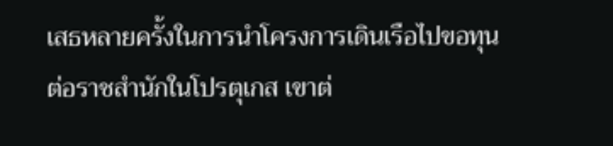เสธหลายครั้งในการนำโครงการเดินเรือไปขอทุนต่อราชสำนักในโปรตุเกส เขาต่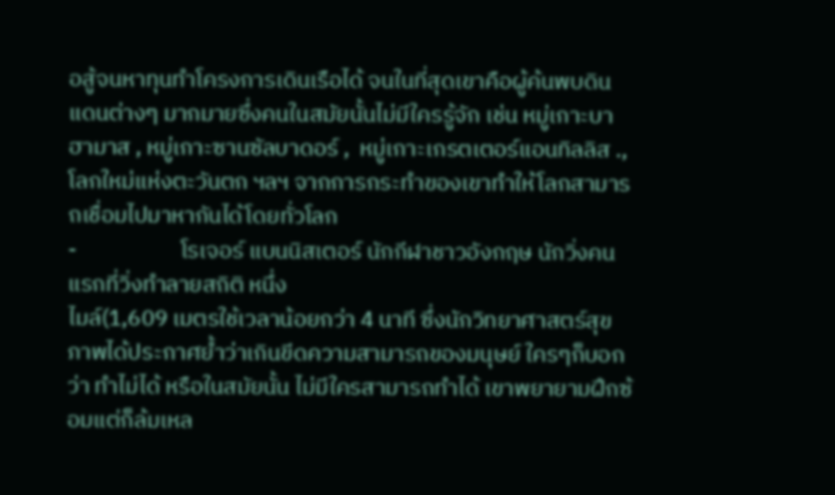อสู้จนหาทุนทำโครงการเดินเรือได้ จนในที่สุดเขาคือผู้ค้นพบดินแดนต่างๆ มากมายซึ่งคนในสมัยนั้นไม่มีใครรู้จัก เช่น หมู่เกาะบาฮามาส , หมู่เกาะซานซัลบาดอร์ ,  หมู่เกาะเกรตเตอร์แอนทิลลิส ., โลกใหม่แห่งตะวันตก ฯลฯ จากการกระทำของเขาทำให้โลกสามารถเชื่อมไปมาหากันได้โดยทั่วโลก
-                    โรเจอร์ แบนนิสเตอร์ นักกีฬาชาวอังกฤษ นักวิ่งคนแรกที่วิ่งทำลายสถิติ หนึ่ง
ไมล์(1,609 เมตรใช้เวลาน้อยกว่า 4 นาที ซึ่งนักวิทยาศาสตร์สุขภาพได้ประกาศย้ำว่าเกินขีดความสามารถของมนุษย์ ใครๆก็บอกว่า ทำไม่ได้ หรือในสมัยนั้น ไม่มีใครสามารถทำได้ เขาพยายามฝึกซ้อมแต่ก็ล้มเหล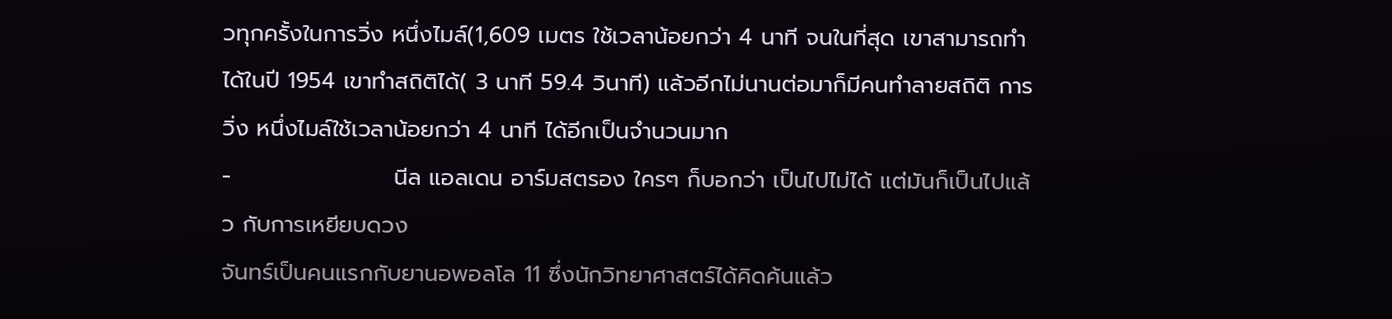วทุกครั้งในการวิ่ง หนึ่งไมล์(1,609 เมตร ใช้เวลาน้อยกว่า 4 นาที จนในที่สุด เขาสามารถทำได้ในปี 1954 เขาทำสถิติได้( 3 นาที 59.4 วินาที) แล้วอีกไม่นานต่อมาก็มีคนทำลายสถิติ การวิ่ง หนึ่งไมล์ใช้เวลาน้อยกว่า 4 นาที ได้อีกเป็นจำนวนมาก
-                    นีล แอลเดน อาร์มสตรอง ใครๆ ก็บอกว่า เป็นไปไม่ได้ แต่มันก็เป็นไปแล้ว กับการเหยียบดวง
จันทร์เป็นคนแรกกับยานอพอลโล 11 ซึ่งนักวิทยาศาสตร์ได้คิดค้นแล้ว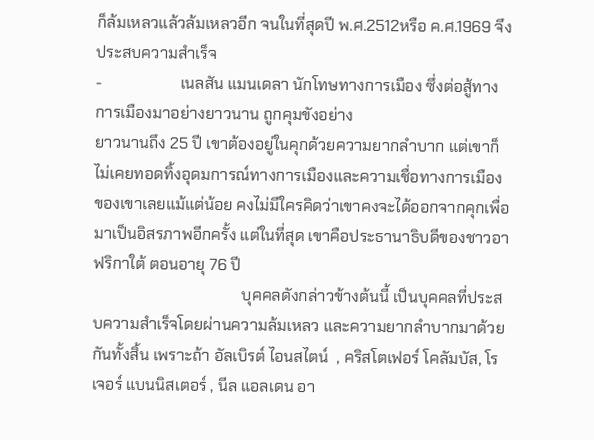ก็ล้มเหลวแล้วล้มเหลวอีก จนในที่สุดปี พ.ศ.2512หรือ ค.ศ.1969 จึงประสบความสำเร็จ
-                    เนลสัน แมนเดลา นักโทษทางการเมือง ซึ่งต่อสู้ทางการเมืองมาอย่างยาวนาน ถูกคุมขังอย่าง
ยาวนานถึง 25 ปี เขาต้องอยู่ในคุกด้วยความยากลำบาก แต่เขาก็ไม่เคยทอดทิ้งอุดมการณ์ทางการเมืองและความเชื่อทางการเมืองของเขาเลยแม้แต่น้อย คงไม่มีใครคิดว่าเขาคงจะได้ออกจากคุกเพื่อมาเป็นอิสรภาพอีกครั้ง แต่ในที่สุด เขาคือประธานาธิบดีของชาวอาฟริกาใต้ ตอนอายุ 76 ปี
                                      บุคคลดังกล่าวข้างต้นนี้ เป็นบุคคลที่ประสบความสำเร็จโดยผ่านความล้มเหลว และความยากลำบากมาด้วยกันทั้งสิ้น เพราะถ้า อัลเบิรต์ ไอนสไตน์  , คริสโตเฟอร์ โคลัมบัส, โรเจอร์ แบนนิสเตอร์ , นีล แอลเดน อา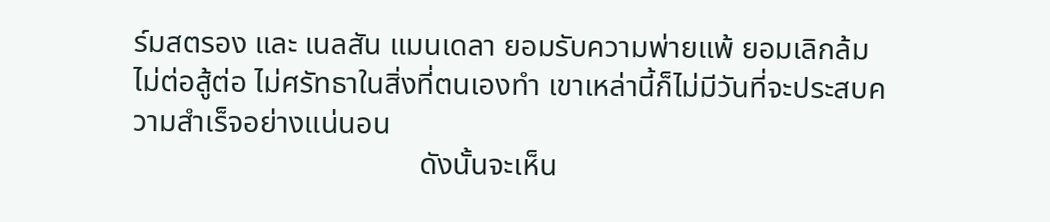ร์มสตรอง และ เนลสัน แมนเดลา ยอมรับความพ่ายแพ้ ยอมเลิกล้ม ไม่ต่อสู้ต่อ ไม่ศรัทธาในสิ่งที่ตนเองทำ เขาเหล่านี้ก็ไม่มีวันที่จะประสบความสำเร็จอย่างแน่นอน
                                      ดังนั้นจะเห็น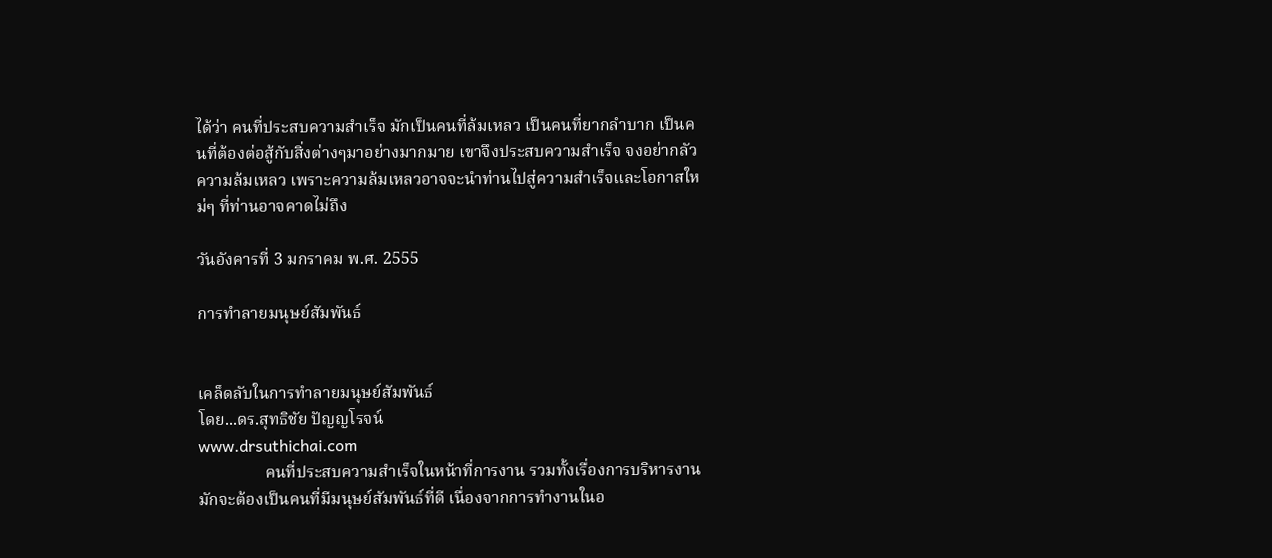ได้ว่า คนที่ประสบความสำเร็จ มักเป็นคนที่ล้มเหลว เป็นคนที่ยากลำบาก เป็นคนที่ต้องต่อสู้กับสิ่งต่างๆมาอย่างมากมาย เขาจึงประสบความสำเร็จ จงอย่ากลัวความล้มเหลว เพราะความล้มเหลวอาจจะนำท่านไปสู่ความสำเร็จและโอกาสใหม่ๆ ที่ท่านอาจคาดไม่ถึง

วันอังคารที่ 3 มกราคม พ.ศ. 2555

การทำลายมนุษย์สัมพันธ์


เคล็ดลับในการทำลายมนุษย์สัมพันธ์
โดย...ดร.สุทธิชัย ปัญญโรจน์
www.drsuthichai.com
                คนที่ประสบความสำเร็จในหน้าที่การงาน รวมทั้งเรื่องการบริหารงาน มักจะต้องเป็นคนที่มีมนุษย์สัมพันธ์ที่ดี เนื่องจากการทำงานในอ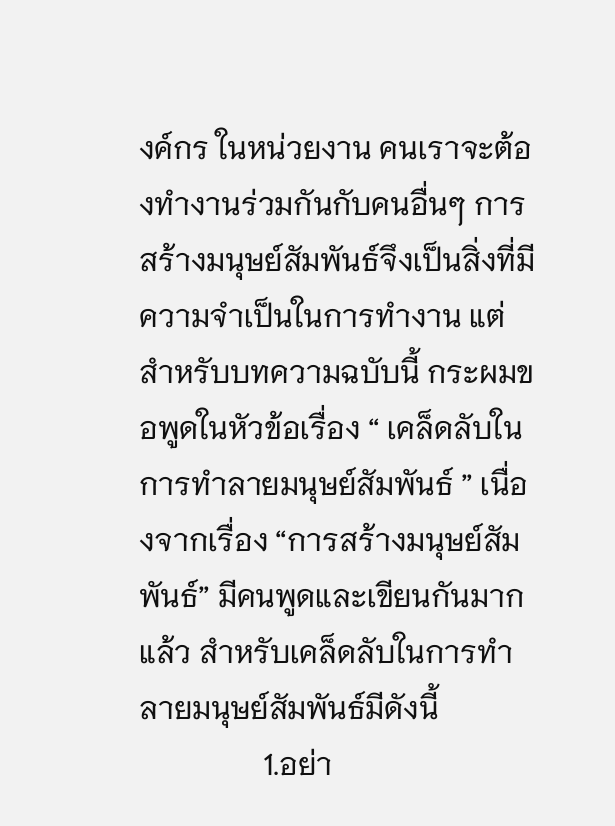งค์กร ในหน่วยงาน คนเราจะต้องทำงานร่วมกันกับคนอื่นๆ การสร้างมนุษย์สัมพันธ์จึงเป็นสิ่งที่มีความจำเป็นในการทำงาน แต่สำหรับบทความฉบับนี้ กระผมขอพูดในหัวข้อเรื่อง “ เคล็ดลับในการทำลายมนุษย์สัมพันธ์ ” เนื่องจากเรื่อง “การสร้างมนุษย์สัมพันธ์” มีคนพูดและเขียนกันมากแล้ว สำหรับเคล็ดลับในการทำลายมนุษย์สัมพันธ์มีดังนี้
                1.อย่า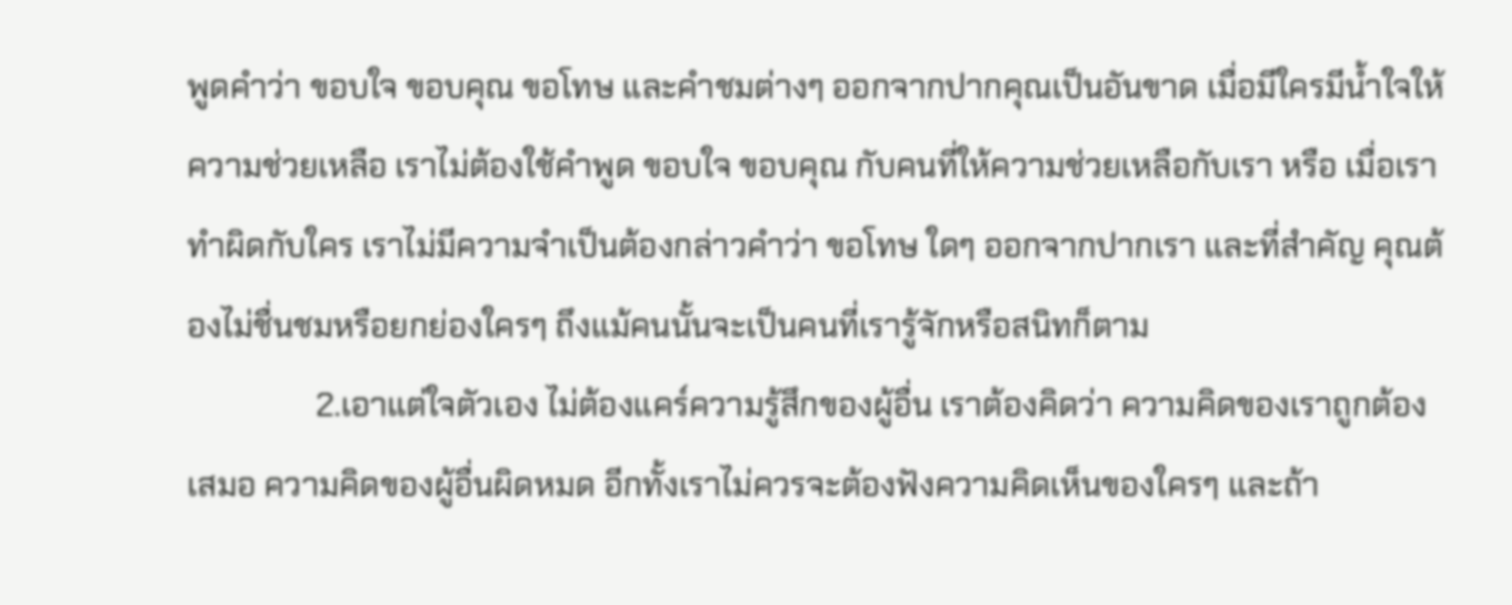พูดคำว่า ขอบใจ ขอบคุณ ขอโทษ และคำชมต่างๆ ออกจากปากคุณเป็นอันขาด เมื่อมีใครมีน้ำใจให้ความช่วยเหลือ เราไม่ต้องใช้คำพูด ขอบใจ ขอบคุณ กับคนที่ให้ความช่วยเหลือกับเรา หรือ เมื่อเราทำผิดกับใคร เราไม่มีความจำเป็นต้องกล่าวคำว่า ขอโทษ ใดๆ ออกจากปากเรา และที่สำคัญ คุณต้องไม่ชื่นชมหรือยกย่องใครๆ ถึงแม้คนนั้นจะเป็นคนที่เรารู้จักหรือสนิทก็ตาม
                2.เอาแต่ใจตัวเอง ไม่ต้องแคร์ความรู้สึกของผู้อื่น เราต้องคิดว่า ความคิดของเราถูกต้องเสมอ ความคิดของผู้อื่นผิดหมด อีกทั้งเราไม่ควรจะต้องฟังความคิดเห็นของใครๆ และถ้า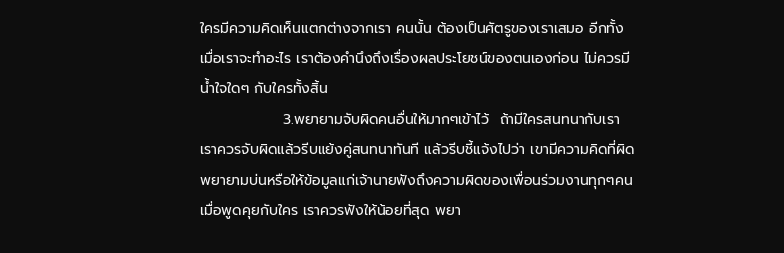ใครมีความคิดเห็นแตกต่างจากเรา คนนั้น ต้องเป็นศัตรูของเราเสมอ อีกทั้งเมื่อเราจะทำอะไร เราต้องคำนึงถึงเรื่องผลประโยชน์ของตนเองก่อน ไม่ควรมีน้ำใจใดๆ กับใครทั้งสิ้น
                3.พยายามจับผิดคนอื่นให้มากๆเข้าไว้  ถ้ามีใครสนทนากับเรา เราควรจับผิดแล้วรีบแย้งคู่สนทนาทันที แล้วรีบชี้แจ้งไปว่า เขามีความคิดที่ผิด พยายามบ่นหรือให้ข้อมูลแก่เจ้านายฟังถึงความผิดของเพื่อนร่วมงานทุกๆคน เมื่อพูดคุยกับใคร เราควรฟังให้น้อยที่สุด พยา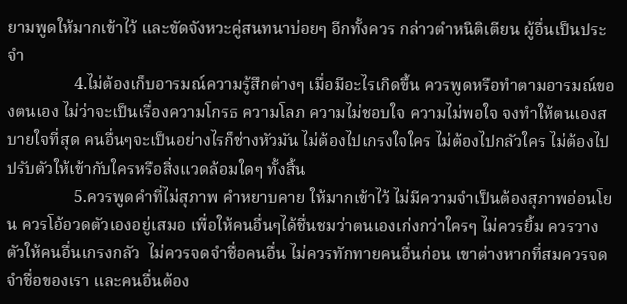ยามพูดให้มากเข้าไว้ และขัดจังหวะคู่สนทนาบ่อยๆ อีกทั้งควร กล่าวตำหนิติเตียน ผู้อื่นเป็นประจำ
                4.ไม่ต้องเก็บอารมณ์ความรู้สึกต่างๆ เมื่อมีอะไรเกิดขึ้น ควรพูดหรือทำตามอารมณ์ของตนเอง ไม่ว่าจะเป็นเรื่องความโกรธ ความโลภ ความไม่ชอบใจ ความไม่พอใจ จงทำให้ตนเองสบายใจที่สุด คนอื่นๆจะเป็นอย่างไรก็ช่างหัวมัน ไม่ต้องไปเกรงใจใคร ไม่ต้องไปกลัวใคร ไม่ต้องไปปรับตัวให้เข้ากับใครหรือสิ่งแวดล้อมใดๆ ทั้งสิ้น
                5.ควรพูดคำที่ไม่สุภาพ คำหยาบคาย ให้มากเข้าไว้ ไม่มีความจำเป็นต้องสุภาพอ่อนโยน ควรโอ้อวดตัวเองอยู่เสมอ เพื่อให้คนอื่นๆได้ชื่นชมว่าตนเองเก่งกว่าใครๆ ไม่ควรยิ้ม ควรวางตัวให้คนอื่นเกรงกลัว  ไม่ควรจดจำชื่อคนอื่น ไม่ควรทักทายคนอื่นก่อน เขาต่างหากที่สมควรจดจำชื่อของเรา และคนอื่นต้อง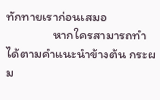ทักทายเราก่อนเสมอ
                หากใครสามารถทำได้ตามคำแนะนำข้างต้น กระผม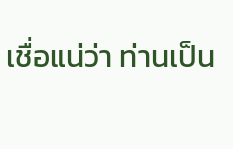เชื่อแน่ว่า ท่านเป็น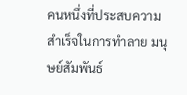คนหนึ่งที่ประสบความสำเร็จในการทำลาย มนุษย์สัมพันธ์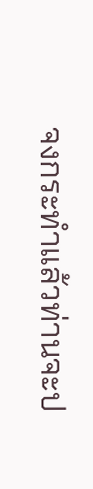จงกระทำแล้วท่านจะป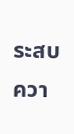ระสบควา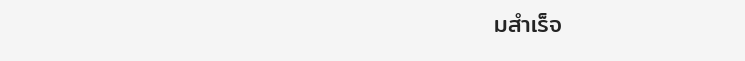มสำเร็จ